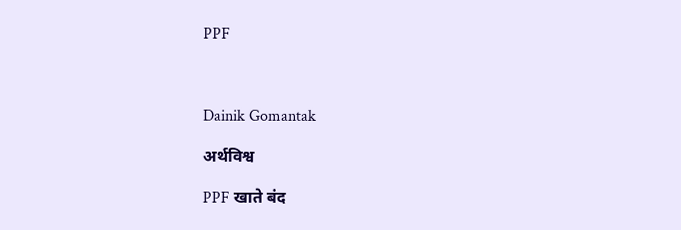PPF



Dainik Gomantak

अर्थविश्व

PPF खाते बंद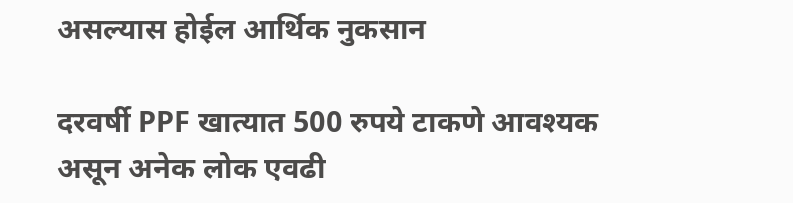असल्यास होईल आर्थिक नुकसान

दरवर्षी PPF खात्यात 500 रुपये टाकणे आवश्यक असून अनेक लोक एवढी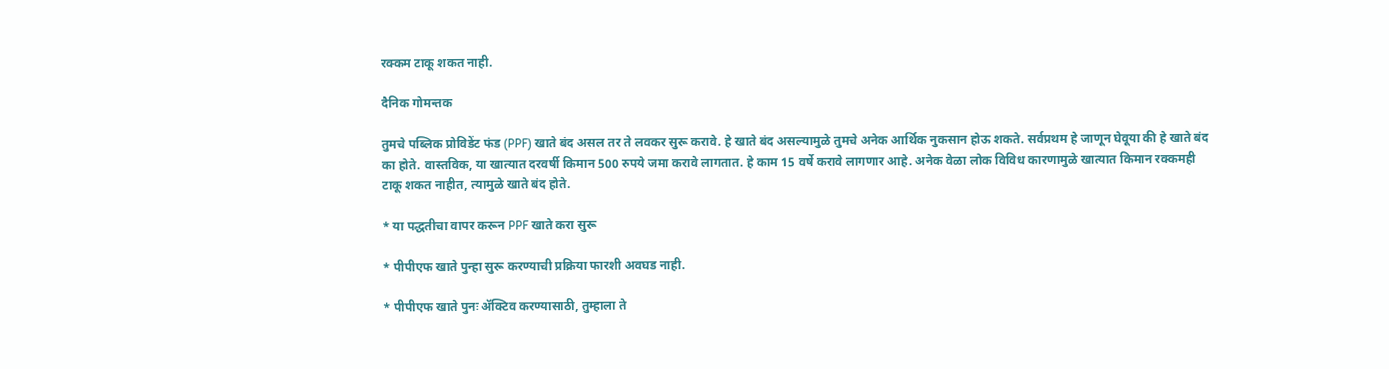रक्कम टाकू शकत नाही.

दैनिक गोमन्तक

तुमचे पब्लिक प्रोविडेंट फंड (PPF) खाते बंद असल तर ते लवकर सुरू करावे. हे खाते बंद असल्यामुळे तुमचे अनेक आर्थिक नुकसान होऊ शकते. सर्वप्रथम हे जाणून घेवूया की हे खाते बंद का होते. वास्तविक, या खात्यात दरवर्षी किमान 500 रुपये जमा करावे लागतात. हे काम 15 वर्षे करावे लागणार आहे. अनेक वेळा लोक विविध कारणामुळे खात्यात किमान रक्कमही टाकू शकत नाहीत, त्यामुळे खाते बंद होते.

* या पद्धतीचा वापर करून PPF खाते करा सुरू

* पीपीएफ खाते पुन्हा सुरू करण्याची प्रक्रिया फारशी अवघड नाही.

* पीपीएफ खाते पुनः ॲक्टिव करण्यासाठी, तुम्हाला ते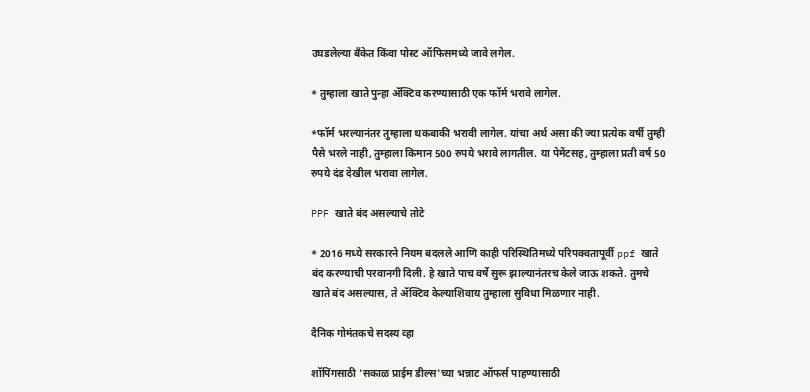उघडलेल्या बँकेत किंवा पोस्ट ऑफिसमध्ये जावे लगेल.

* तुम्हाला खाते पुन्हा ॲक्टिव करण्यासाठी एक फॉर्म भरावे लागेल.

*फॉर्म भरल्यानंतर तुम्हाला थकबाकी भरावी लागेल. यांचा अर्थ असा की ज्या प्रत्येक वर्षी तुम्ही पैसे भरले नाही, तुम्हाला किमान 500 रुपये भरावे लागतील. या पेमेंटसह, तुम्हाला प्रती वर्ष 50 रुपये दंड देखील भरावा लागेल.

PPF खाते बंद असल्याचे तोटे

* 2016 मध्ये सरकारने नियम बदलले आणि काही परिस्थितिमध्ये परिपक्वतापूर्वी ppf खाते बंद करण्याची परवानगी दिली. हे खाते पाच वर्षे सुरू झाल्यानंतरच केले जाऊ शकते. तुमचे खाते बंद असल्यास, ते ॲक्टिव केल्याशिवाय तुम्हाला सुविधा मिळणार नाही.

दैनिक गोमंतकचे सदस्य व्हा

शॉपिंगसाठी 'सकाळ प्राईम डील्स'च्या भन्नाट ऑफर्स पाहण्यासाठी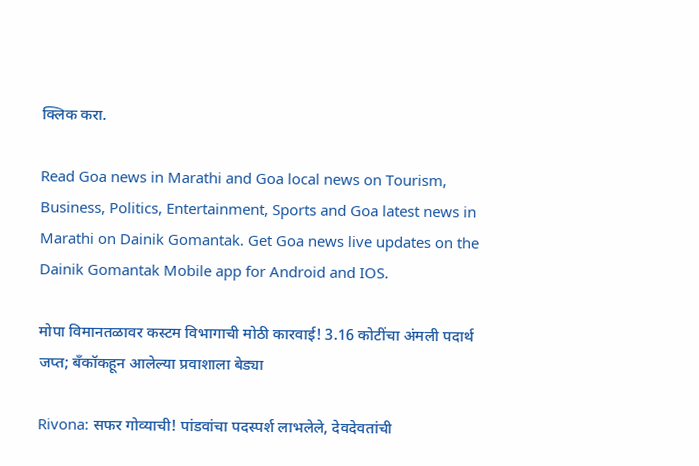क्लिक करा.

Read Goa news in Marathi and Goa local news on Tourism, Business, Politics, Entertainment, Sports and Goa latest news in Marathi on Dainik Gomantak. Get Goa news live updates on the Dainik Gomantak Mobile app for Android and IOS.

मोपा विमानतळावर कस्टम विभागाची मोठी कारवाई! 3.16 कोटींचा अंमली पदार्थ जप्त; बँकॉकहून आलेल्या प्रवाशाला बेड्या

Rivona: सफर गोव्याची! पांडवांचा पदस्पर्श लाभलेले, देवदेवतांची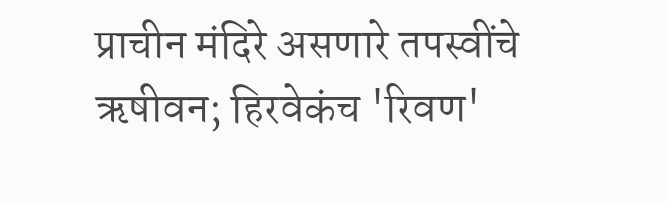प्राचीन मंदिरे असणारे तपस्वींचे ऋषीवन; हिरवेकंच 'रिवण'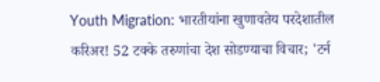Youth Migration: भारतीयांना खुणावतेय परदेशातील करिअर! 52 टक्के तरुणांचा देश सोडण्याचा विचार; 'टर्न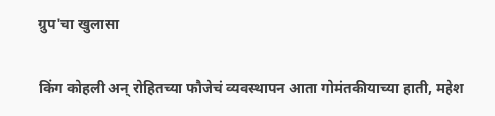ग्रुप'चा खुलासा

किंग कोहली अन् रोहितच्या फौजेचं व्यवस्थापन आता गोमंतकीयाच्या हाती, महेश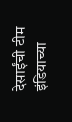देसाईंची टीम इंडियाच्या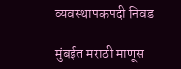व्यवस्थापकपदी निवड

मुंबईत मराठी माणूस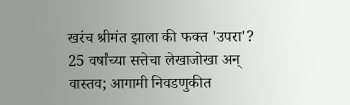खरंच श्रीमंत झाला की फक्त 'उपरा'? 25 वर्षांच्या सत्तेचा लेखाजोखा अन् वास्तव; आगामी निवडणुकीत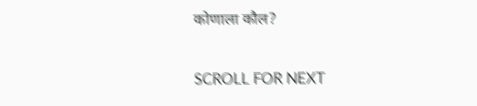कोणाला कौल?

SCROLL FOR NEXT